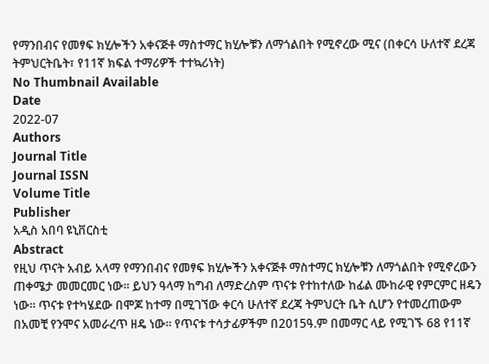የማንበብና የመፃፍ ክሂሎችን አቀናጅቶ ማስተማር ክሂሎቹን ለማጎልበት የሚኖረው ሚና (በቀርሳ ሁለተኛ ደረጃ ትምህርትቤት፣ የ11ኛ ክፍል ተማሪዎች ተተኳሪነት)
No Thumbnail Available
Date
2022-07
Authors
Journal Title
Journal ISSN
Volume Title
Publisher
አዲስ አበባ ዩኒቨርስቲ
Abstract
የዚህ ጥናት አብይ አላማ የማንበብና የመፃፍ ክሂሎችን አቀናጅቶ ማስተማር ክሂሎቹን ለማጎልበት የሚኖረውን ጠቀሜታ መመርመር ነው፡፡ ይህን ዓላማ ከግብ ለማድረስም ጥናቱ የተከተለው ከፊል ሙከራዊ የምርምር ዘዴን ነው፡፡ ጥናቱ የተካሄደው በሞጆ ከተማ በሚገኘው ቀርሳ ሁለተኛ ደረጃ ትምህርት ቤት ሲሆን የተመረጠውም በአመቺ የንሞና አመራረጥ ዘዴ ነው፡፡ የጥናቱ ተሳታፊዎችም በ2015ዓ.ም በመማር ላይ የሚገኙ 68 የ11ኛ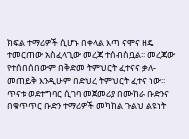ክፍል ተማሪዎች ሲሆኑ በቀላል እጣ ናሞና ዘዴ ተመርጠው አስፈላጊው መረጃ ተሰብስቧል፡፡ መረጃው የተሰበሰበውም በቅድመ ትምህርት ፈተናና ቃለ-መጠይቅ እንዲሁም በድህረ ትምህርት ፈተና ነው፡፡ ጥናቱ ወደተግባር ሲገባ መጀመሪያ በሙከራ ቡድንና በቁጥጥር ቡድን ተማሪዎች መካከል ጉልህ ልዩነት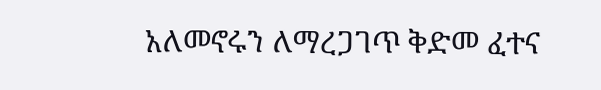አለመኖሩን ለማረጋገጥ ቅድመ ፈተና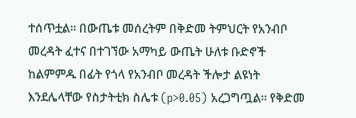ተሰጥቷል፡፡ በውጤቱ መሰረትም በቅድመ ትምህርት የአንብቦ መረዳት ፈተና በተገኘው አማካይ ውጤት ሁለቱ ቡድኖች ከልምምዱ በፊት የጎላ የአንብቦ መረዳት ችሎታ ልዩነት እንደሌላቸው የስታትቲክ ስሌቱ (p>0.05) አረጋግጧል፡፡ የቅድመ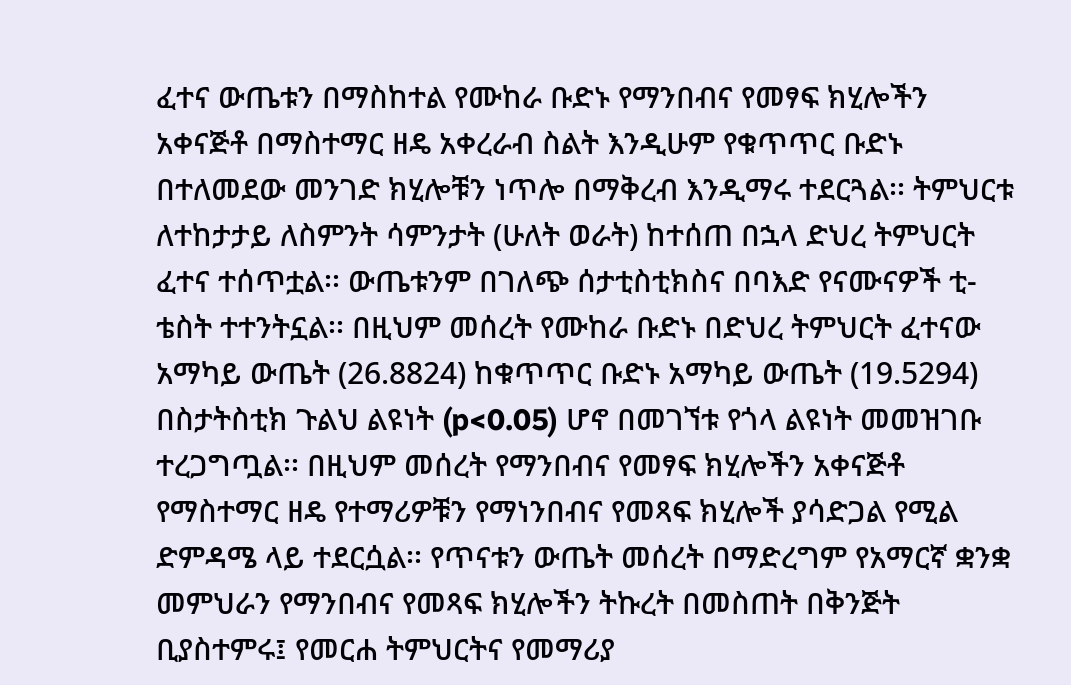ፈተና ውጤቱን በማስከተል የሙከራ ቡድኑ የማንበብና የመፃፍ ክሂሎችን አቀናጅቶ በማስተማር ዘዴ አቀረራብ ስልት እንዲሁም የቁጥጥር ቡድኑ በተለመደው መንገድ ክሂሎቹን ነጥሎ በማቅረብ እንዲማሩ ተደርጓል፡፡ ትምህርቱ ለተከታታይ ለስምንት ሳምንታት (ሁለት ወራት) ከተሰጠ በኋላ ድህረ ትምህርት ፈተና ተሰጥቷል፡፡ ውጤቱንም በገለጭ ሰታቲስቲክስና በባእድ የናሙናዎች ቲ-ቴስት ተተንትኗል፡፡ በዚህም መሰረት የሙከራ ቡድኑ በድህረ ትምህርት ፈተናው አማካይ ውጤት (26.8824) ከቁጥጥር ቡድኑ አማካይ ውጤት (19.5294) በስታትስቲክ ጉልህ ልዩነት (p<0.05) ሆኖ በመገኘቱ የጎላ ልዩነት መመዝገቡ ተረጋግጧል፡፡ በዚህም መሰረት የማንበብና የመፃፍ ክሂሎችን አቀናጅቶ የማስተማር ዘዴ የተማሪዎቹን የማነንበብና የመጻፍ ክሂሎች ያሳድጋል የሚል ድምዳሜ ላይ ተደርሷል፡፡ የጥናቱን ውጤት መሰረት በማድረግም የአማርኛ ቋንቋ መምህራን የማንበብና የመጻፍ ክሂሎችን ትኩረት በመስጠት በቅንጅት ቢያስተምሩ፤ የመርሐ ትምህርትና የመማሪያ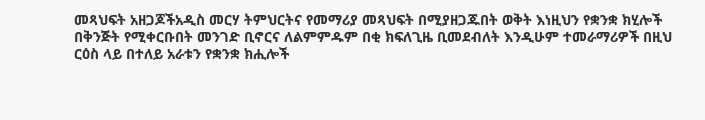መጻህፍት አዘጋጆችአዲስ መርሃ ትምህርትና የመማሪያ መጻህፍት በሚያዘጋጁበት ወቅት እነዚህን የቋንቋ ክሂሎች በቅንጅት የሚቀርቡበት መንገድ ቢኖርና ለልምምዱም በቂ ክፍለጊዜ ቢመደብለት እንዲሁም ተመራማሪዎች በዚህ ርዕስ ላይ በተለይ አራቱን የቋንቋ ክሒሎች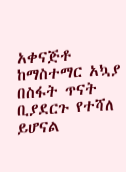አቀናጅቶ ከማስተማር አኳያ በስፋት ጥናት ቢያደርጉ የተሻለ ይሆናል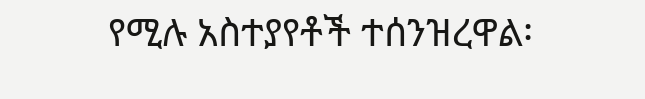የሚሉ አስተያየቶች ተሰንዝረዋል፡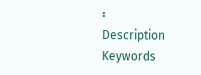፡
Description
Keywords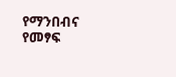የማንበብና የመፃፍ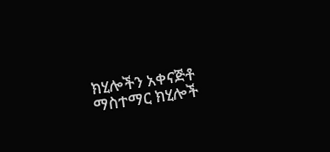ክሂሎችን አቀናጅቶ ማስተማር ክሂሎች